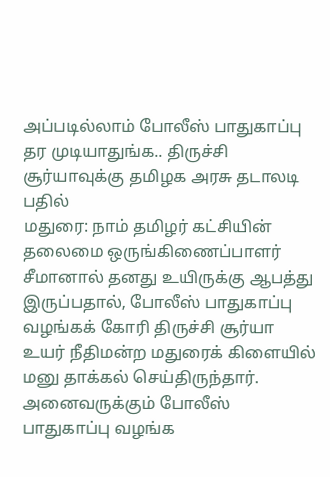அப்படில்லாம் போலீஸ் பாதுகாப்பு தர முடியாதுங்க.. திருச்சி சூர்யாவுக்கு தமிழக அரசு தடாலடி பதில்
மதுரை: நாம் தமிழர் கட்சியின் தலைமை ஒருங்கிணைப்பாளர் சீமானால் தனது உயிருக்கு ஆபத்து இருப்பதால், போலீஸ் பாதுகாப்பு வழங்கக் கோரி திருச்சி சூர்யா உயர் நீதிமன்ற மதுரைக் கிளையில் மனு தாக்கல் செய்திருந்தார். அனைவருக்கும் போலீஸ் பாதுகாப்பு வழங்க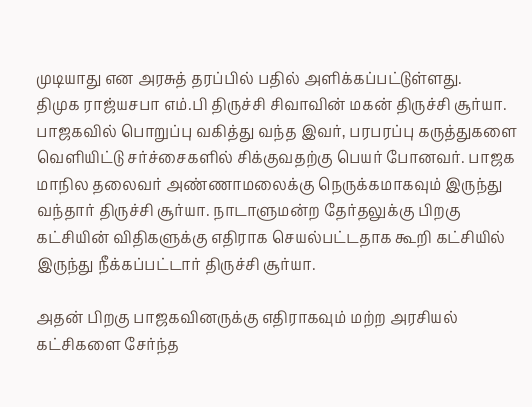முடியாது என அரசுத் தரப்பில் பதில் அளிக்கப்பட்டுள்ளது.
திமுக ராஜ்யசபா எம்.பி திருச்சி சிவாவின் மகன் திருச்சி சூர்யா. பாஜகவில் பொறுப்பு வகித்து வந்த இவர், பரபரப்பு கருத்துகளை வெளியிட்டு சர்ச்சைகளில் சிக்குவதற்கு பெயர் போனவர். பாஜக மாநில தலைவர் அண்ணாமலைக்கு நெருக்கமாகவும் இருந்து வந்தார் திருச்சி சூர்யா. நாடாளுமன்ற தேர்தலுக்கு பிறகு கட்சியின் விதிகளுக்கு எதிராக செயல்பட்டதாக கூறி கட்சியில் இருந்து நீக்கப்பட்டார் திருச்சி சூர்யா.

அதன் பிறகு பாஜகவினருக்கு எதிராகவும் மற்ற அரசியல் கட்சிகளை சேர்ந்த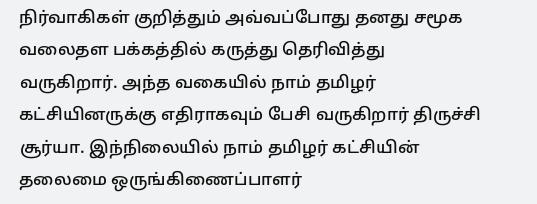நிர்வாகிகள் குறித்தும் அவ்வப்போது தனது சமூக வலைதள பக்கத்தில் கருத்து தெரிவித்து வருகிறார். அந்த வகையில் நாம் தமிழர் கட்சியினருக்கு எதிராகவும் பேசி வருகிறார் திருச்சி சூர்யா. இந்நிலையில் நாம் தமிழர் கட்சியின் தலைமை ஒருங்கிணைப்பாளர்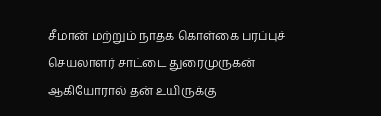சீமான் மற்றும் நாதக கொள்கை பரப்புச் செயலாளர் சாட்டை துரைமுருகன் ஆகியோரால் தன் உயிருக்கு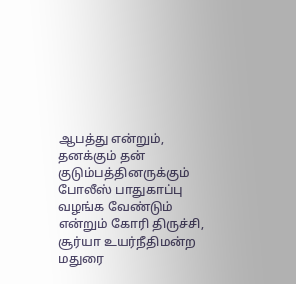ஆபத்து என்றும், தனக்கும் தன் குடும்பத்தினருக்கும் போலீஸ் பாதுகாப்பு வழங்க வேண்டும் என்றும் கோரி திருச்சி, சூர்யா உயர்நீதிமன்ற மதுரை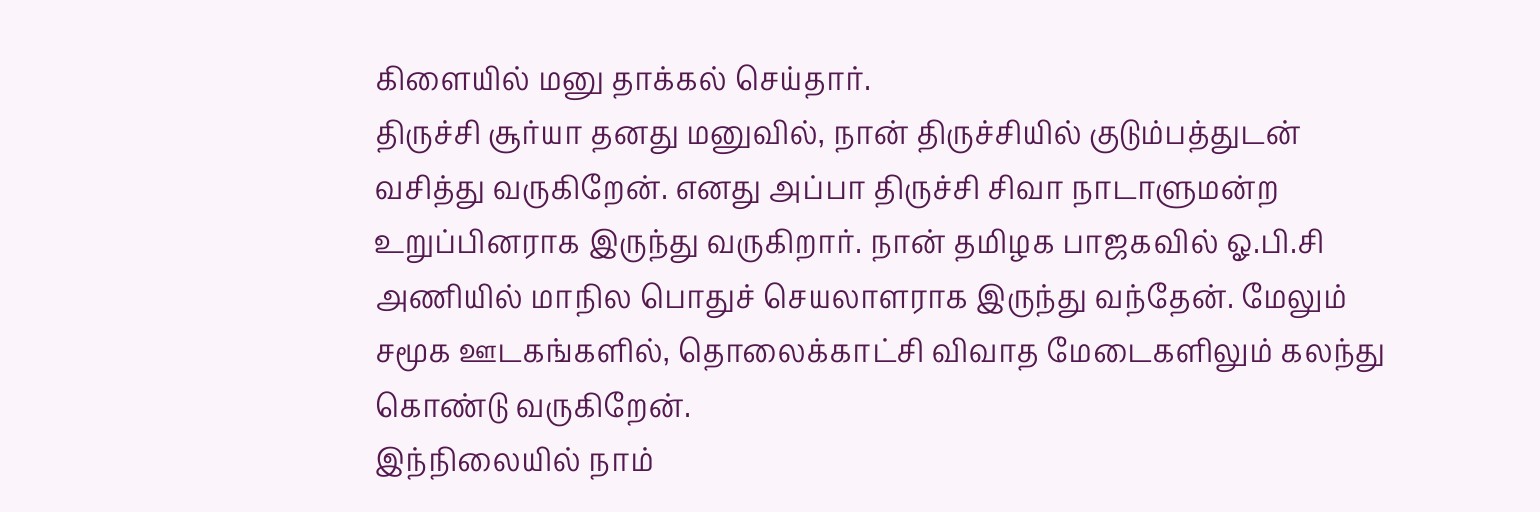கிளையில் மனு தாக்கல் செய்தார்.
திருச்சி சூர்யா தனது மனுவில், நான் திருச்சியில் குடும்பத்துடன் வசித்து வருகிறேன். எனது அப்பா திருச்சி சிவா நாடாளுமன்ற உறுப்பினராக இருந்து வருகிறார். நான் தமிழக பாஜகவில் ஓ.பி.சி அணியில் மாநில பொதுச் செயலாளராக இருந்து வந்தேன். மேலும் சமூக ஊடகங்களில், தொலைக்காட்சி விவாத மேடைகளிலும் கலந்து கொண்டு வருகிறேன்.
இந்நிலையில் நாம்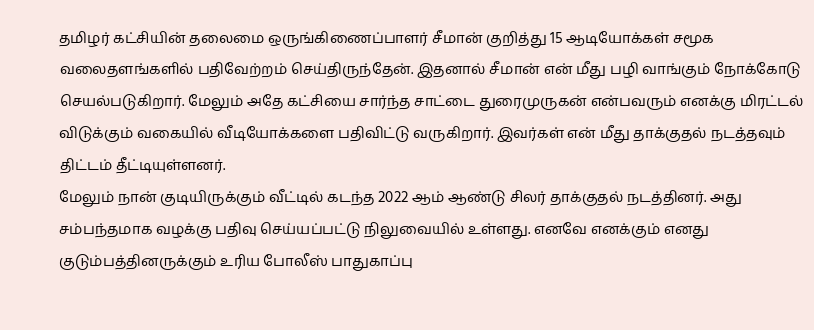தமிழர் கட்சியின் தலைமை ஒருங்கிணைப்பாளர் சீமான் குறித்து 15 ஆடியோக்கள் சமூக வலைதளங்களில் பதிவேற்றம் செய்திருந்தேன். இதனால் சீமான் என் மீது பழி வாங்கும் நோக்கோடு செயல்படுகிறார். மேலும் அதே கட்சியை சார்ந்த சாட்டை துரைமுருகன் என்பவரும் எனக்கு மிரட்டல் விடுக்கும் வகையில் வீடியோக்களை பதிவிட்டு வருகிறார். இவர்கள் என் மீது தாக்குதல் நடத்தவும் திட்டம் தீட்டியுள்ளனர்.
மேலும் நான் குடியிருக்கும் வீட்டில் கடந்த 2022 ஆம் ஆண்டு சிலர் தாக்குதல் நடத்தினர். அது சம்பந்தமாக வழக்கு பதிவு செய்யப்பட்டு நிலுவையில் உள்ளது. எனவே எனக்கும் எனது குடும்பத்தினருக்கும் உரிய போலீஸ் பாதுகாப்பு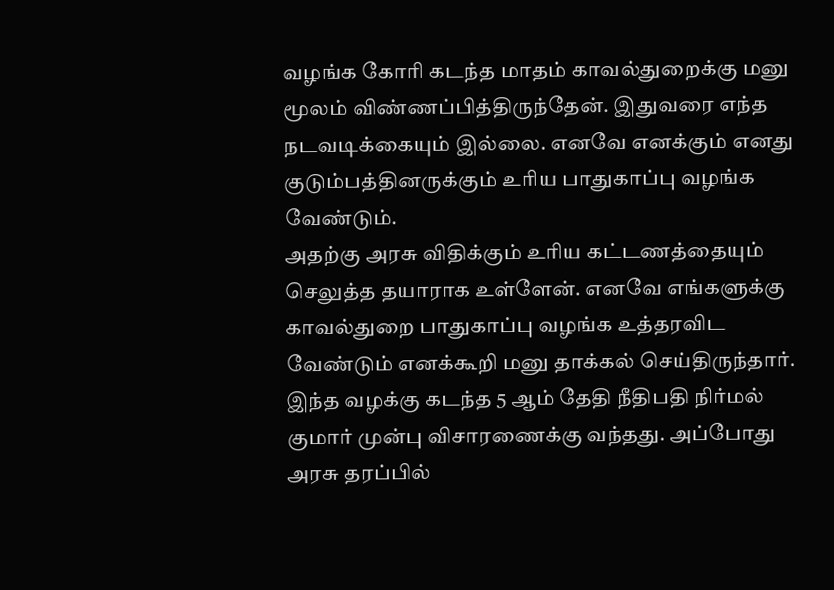வழங்க கோரி கடந்த மாதம் காவல்துறைக்கு மனு மூலம் விண்ணப்பித்திருந்தேன். இதுவரை எந்த நடவடிக்கையும் இல்லை. எனவே எனக்கும் எனது குடும்பத்தினருக்கும் உரிய பாதுகாப்பு வழங்க வேண்டும்.
அதற்கு அரசு விதிக்கும் உரிய கட்டணத்தையும் செலுத்த தயாராக உள்ளேன். எனவே எங்களுக்கு காவல்துறை பாதுகாப்பு வழங்க உத்தரவிட வேண்டும் எனக்கூறி மனு தாக்கல் செய்திருந்தார். இந்த வழக்கு கடந்த 5 ஆம் தேதி நீதிபதி நிர்மல் குமார் முன்பு விசாரணைக்கு வந்தது. அப்போது அரசு தரப்பில்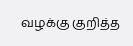வழக்கு குறித்த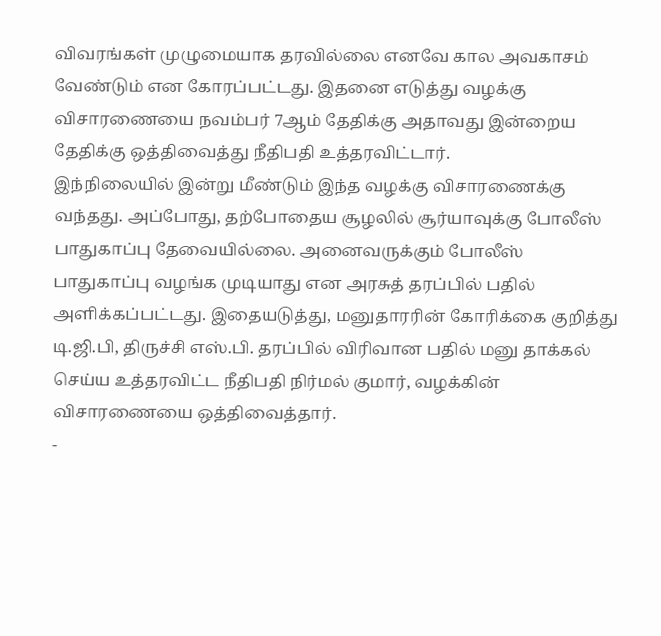விவரங்கள் முழுமையாக தரவில்லை எனவே கால அவகாசம் வேண்டும் என கோரப்பட்டது. இதனை எடுத்து வழக்கு விசாரணையை நவம்பர் 7ஆம் தேதிக்கு அதாவது இன்றைய தேதிக்கு ஒத்திவைத்து நீதிபதி உத்தரவிட்டார்.
இந்நிலையில் இன்று மீண்டும் இந்த வழக்கு விசாரணைக்கு வந்தது. அப்போது, தற்போதைய சூழலில் சூர்யாவுக்கு போலீஸ் பாதுகாப்பு தேவையில்லை. அனைவருக்கும் போலீஸ் பாதுகாப்பு வழங்க முடியாது என அரசுத் தரப்பில் பதில் அளிக்கப்பட்டது. இதையடுத்து, மனுதாரரின் கோரிக்கை குறித்து டி.ஜி.பி, திருச்சி எஸ்.பி. தரப்பில் விரிவான பதில் மனு தாக்கல் செய்ய உத்தரவிட்ட நீதிபதி நிர்மல் குமார், வழக்கின் விசாரணையை ஒத்திவைத்தார்.
-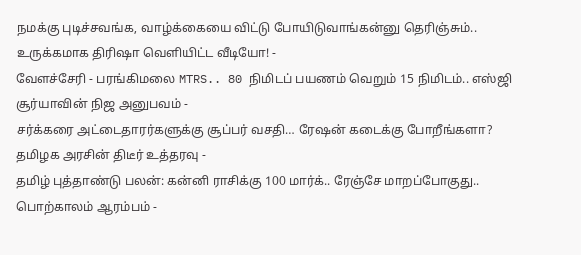நமக்கு புடிச்சவங்க, வாழ்க்கையை விட்டு போயிடுவாங்கன்னு தெரிஞ்சும்.. உருக்கமாக திரிஷா வெளியிட்ட வீடியோ! -
வேளச்சேரி - பரங்கிமலை MTRS.. 80 நிமிடப் பயணம் வெறும் 15 நிமிடம்.. எஸ்ஜி சூர்யாவின் நிஜ அனுபவம் -
சர்க்கரை அட்டைதாரர்களுக்கு சூப்பர் வசதி… ரேஷன் கடைக்கு போறீங்களா? தமிழக அரசின் திடீர் உத்தரவு -
தமிழ் புத்தாண்டு பலன்: கன்னி ராசிக்கு 100 மார்க்.. ரேஞ்சே மாறப்போகுது.. பொற்காலம் ஆரம்பம் -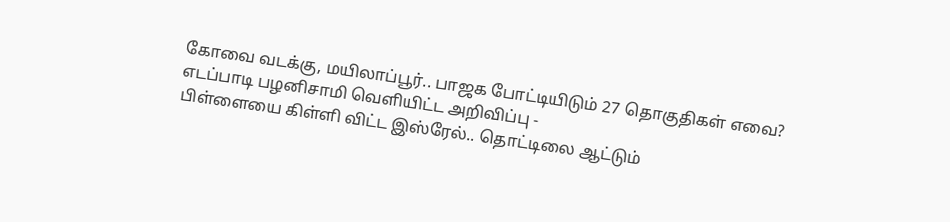கோவை வடக்கு, மயிலாப்பூர்.. பாஜக போட்டியிடும் 27 தொகுதிகள் எவை? எடப்பாடி பழனிசாமி வெளியிட்ட அறிவிப்பு -
பிள்ளையை கிள்ளி விட்ட இஸ்ரேல்.. தொட்டிலை ஆட்டும்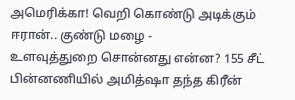அமெரிக்கா! வெறி கொண்டு அடிக்கும் ஈரான்.. குண்டு மழை -
உளவுத்துறை சொன்னது என்ன? 155 சீட் பின்னணியில் அமித்ஷா தந்த கிரீன்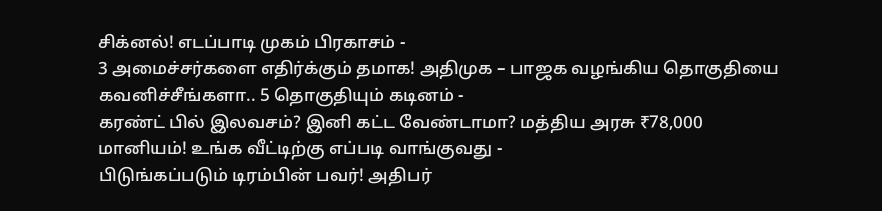சிக்னல்! எடப்பாடி முகம் பிரகாசம் -
3 அமைச்சர்களை எதிர்க்கும் தமாக! அதிமுக – பாஜக வழங்கிய தொகுதியை கவனிச்சீங்களா.. 5 தொகுதியும் கடினம் -
கரண்ட் பில் இலவசம்? இனி கட்ட வேண்டாமா? மத்திய அரசு ₹78,000 மானியம்! உங்க வீட்டிற்கு எப்படி வாங்குவது -
பிடுங்கப்படும் டிரம்பின் பவர்! அதிபர்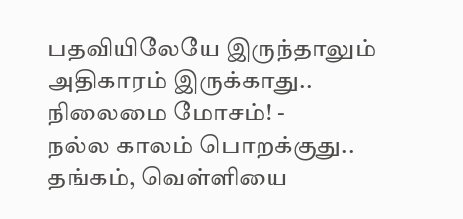பதவியிலேயே இருந்தாலும் அதிகாரம் இருக்காது.. நிலைமை மோசம்! -
நல்ல காலம் பொறக்குது.. தங்கம், வெள்ளியை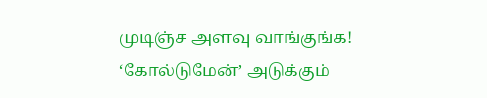முடிஞ்ச அளவு வாங்குங்க! ‘கோல்டுமேன்’ அடுக்கும்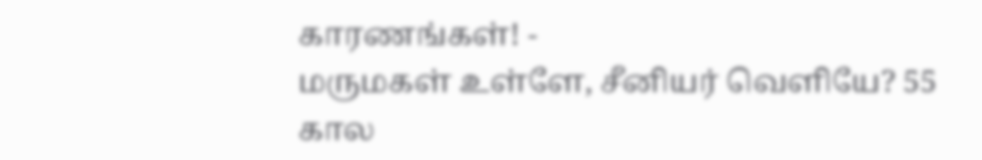காரணங்கள்! -
மருமகள் உள்ளே, சீனியர் வெளியே? 55 கால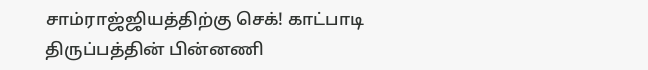சாம்ராஜ்ஜியத்திற்கு செக்! காட்பாடி திருப்பத்தின் பின்னணி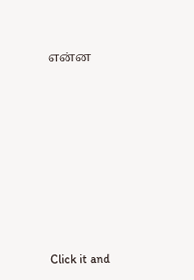என்ன












Click it and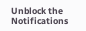Unblock the Notifications